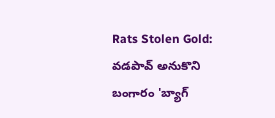Rats Stolen Gold: వడపావ్ అనుకొని బంగారం 'బ్యాగ్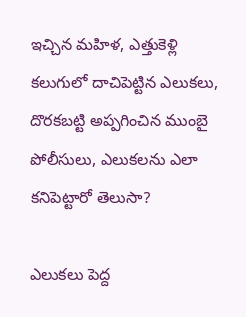ఇచ్చిన మహిళ, ఎత్తుకెళ్లి కలుగులో దాచిపెట్టిన ఎలుకలు, దొరకబట్టి అప్పగించిన ముంబై పోలీసులు, ఎలుకలను ఎలా కనిపెట్టారో తెలుసా?

ఎలుకలు పెద్ద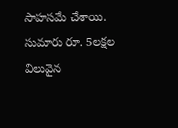సాహసమే చేశాయి. సుమారు రూ. 5లక్షల విలువైన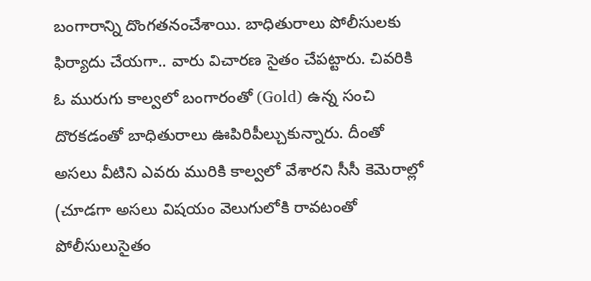బంగారాన్ని దొంగతనంచేశాయి. బాధితురాలు పోలీసులకు ఫిర్యాదు చేయగా.. వారు విచారణ సైతం చేపట్టారు. చివరికి ఓ మురుగు కాల్వలో బంగారంతో (Gold) ఉన్న సంచి దొరకడంతో బాధితురాలు ఊపిరిపీల్చుకున్నారు. దీంతో అసలు వీటిని ఎవరు మురికి కాల్వలో వేశారని సీసీ కెమెరాల్లో (చూడగా అసలు విషయం వెలుగులోకి రావటంతో పోలీసులుసైతం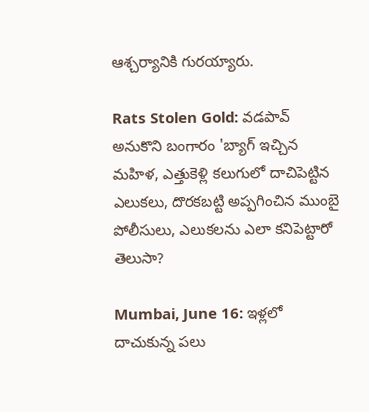ఆశ్చర్యానికి గురయ్యారు.

Rats Stolen Gold: వడపావ్ అనుకొని బంగారం 'బ్యాగ్ ఇచ్చిన మహిళ, ఎత్తుకెళ్లి కలుగులో దాచిపెట్టిన ఎలుకలు, దొరకబట్టి అప్పగించిన ముంబై పోలీసులు, ఎలుకలను ఎలా కనిపెట్టారో తెలుసా?

Mumbai, June 16: ఇళ్లలో దాచుకున్న పలు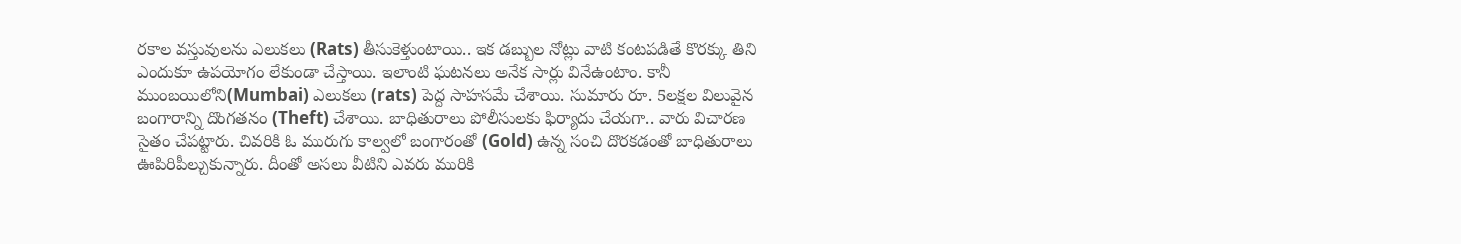రకాల వస్తువులను ఎలుకలు (Rats) తీసుకెళ్తుంటాయి.. ఇక డబ్బుల నోట్లు వాటి కంటపడితే కొరక్కు తిని ఎందుకూ ఉపయోగం లేకుండా చేస్తాయి. ఇలాంటి ఘటనలు అనేక సార్లు వినేఉంటాం. కానీ ముంబయిలోని(Mumbai) ఎలుకలు (rats) పెద్ద సాహసమే చేశాయి. సుమారు రూ. 5లక్షల విలువైన బంగారాన్ని దొంగతనం (Theft) చేశాయి. బాధితురాలు పోలీసులకు ఫిర్యాదు చేయగా.. వారు విచారణ సైతం చేపట్టారు. చివరికి ఓ మురుగు కాల్వలో బంగారంతో (Gold) ఉన్న సంచి దొరకడంతో బాధితురాలు ఊపిరిపీల్చుకున్నారు. దీంతో అసలు వీటిని ఎవరు మురికి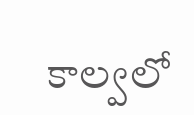కాల్వలో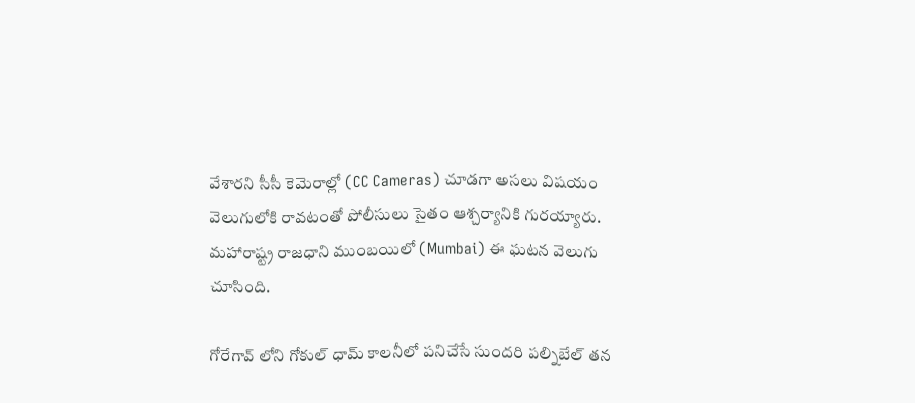వేశారని సీసీ కెమెరాల్లో (CC Cameras) చూడగా అసలు విషయం వెలుగులోకి రావటంతో పోలీసులు సైతం ఆశ్చర్యానికి గురయ్యారు. మహారాష్ట్ర రాజధాని ముంబయిలో (Mumbai) ఈ ఘటన వెలుగు చూసింది.

గోరేగావ్ లోని గోకుల్ ధామ్ కాలనీలో పనిచేసే సుందరి పల్నిబేల్ తన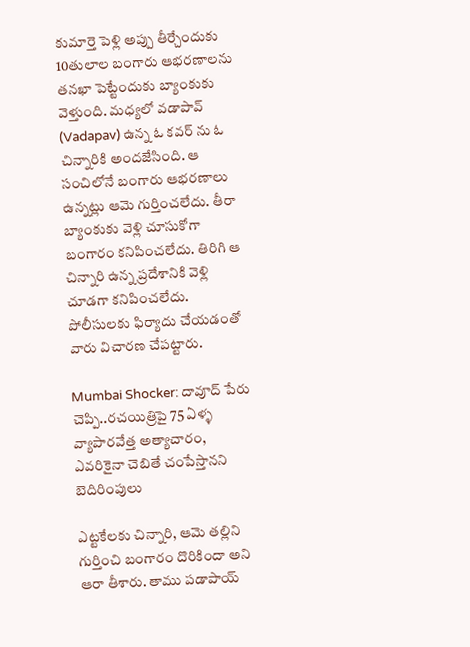కుమార్తె పెళ్లి అప్పు తీర్చేందుకు 10తులాల బంగారు ఆభరణాలను తనఖా పెట్టేందుకు బ్యాంకుకు వెళ్తుంది. మధ్యలో వడాపావ్ (Vadapav) ఉన్న ఓ కవర్ ను ఓ చిన్నారికి అందజేసింది. ఆ సంచిలోనే బంగారు ఆభరణాలు ఉన్నట్లు ఆమె గుర్తించలేదు. తీరా బ్యాంకుకు వెళ్లి చూసుకోగా బంగారం కనిపించలేదు. తిరిగి ఆ చిన్నారి ఉన్న ప్రదేశానికి వెళ్లి చూడగా కనిపించలేదు. పోలీసులకు ఫిర్యాదు చేయడంతో వారు విచారణ చేపట్టారు.

Mumbai Shocker: దావూద్ పేరు చెప్పి..రచయిత్రిపై 75 ఏళ్ళ వ్యాపారవేత్త అత్యాచారం, ఎవరికైనా చెబితే చంపేస్తానని బెదిరింపులు

ఎట్టకేలకు చిన్నారి, ఆమె తల్లిని గుర్తించి బంగారం దొరికిందా అని ఆరా తీశారు. తాము పడాపాయ్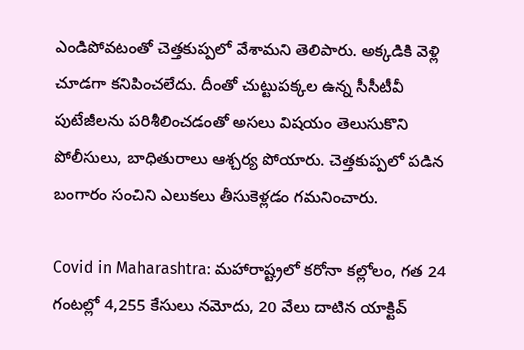ఎండిపోవటంతో చెత్తకుప్పలో వేశామని తెలిపారు. అక్కడికి వెళ్లి చూడగా కనిపించలేదు. దీంతో చుట్టుపక్కల ఉన్న సీసీటీవీ పుటేజీలను పరిశీలించడంతో అసలు విషయం తెలుసుకొని పోలీసులు, బాధితురాలు ఆశ్చర్య పోయారు. చెత్తకుప్పలో పడిన బంగారం సంచిని ఎలుకలు తీసుకెళ్లడం గమనించారు.

Covid in Maharashtra: మహారాష్ట్రలో కరోనా కల్లోలం, గత 24 గంటల్లో 4,255 కేసులు నమోదు, 20 వేలు దాటిన యాక్టివ్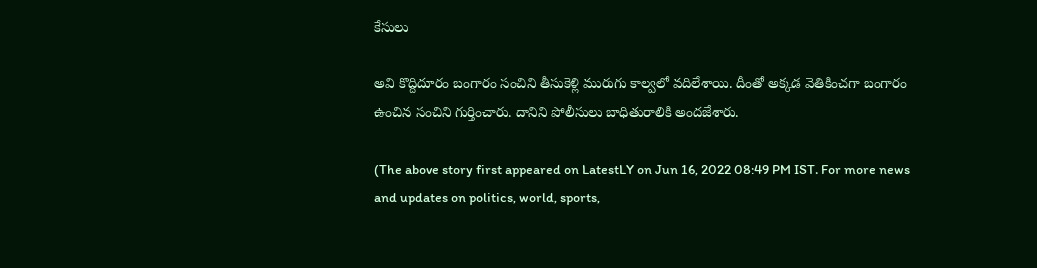కేసులు

అవి కొద్దిదూరం బంగారం సంచిని తీసుకెళ్లి మురుగు కాల్వలో వదిలేశాయి. దీంతో అక్కడ వెతికించగా బంగారం ఉంచిన సంచిని గుర్తించారు. దానిని పోలీసులు బాధితురాలికి అందజేశారు.

(The above story first appeared on LatestLY on Jun 16, 2022 08:49 PM IST. For more news and updates on politics, world, sports,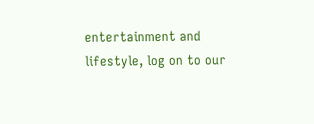entertainment and lifestyle, log on to our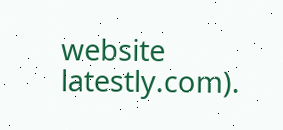website latestly.com).